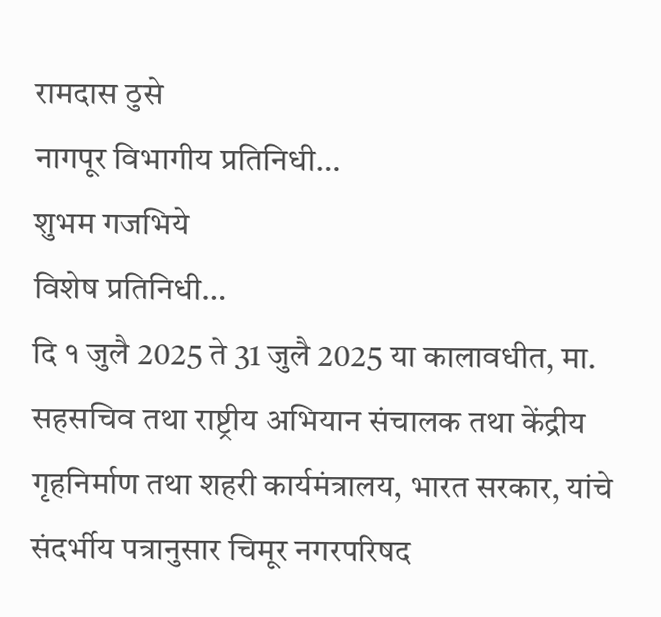रामदास ठुसे
नागपूर विभागीय प्रतिनिधी…
शुभम गजभिये
विशेष प्रतिनिधी…
दि १ जुलै 2025 ते 31 जुलै 2025 या कालावधीत, मा. सहसचिव तथा राष्ट्रीय अभियान संचालक तथा केंद्रीय गृहनिर्माण तथा शहरी कार्यमंत्रालय, भारत सरकार, यांचे संदर्भीय पत्रानुसार चिमूर नगरपरिषद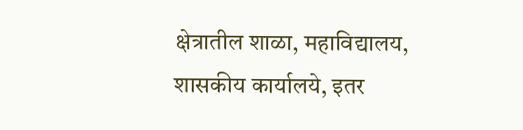क्षेत्रातील शाळा, महाविद्यालय, शासकीय कार्यालये, इतर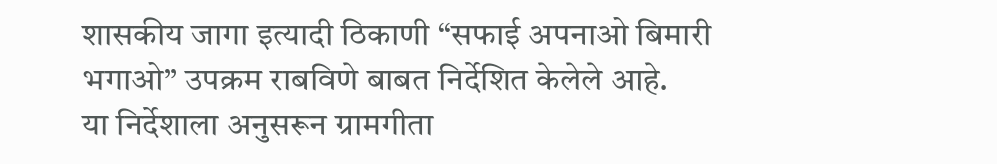शासकीय जागा इत्यादी ठिकाणी “सफाई अपनाओ बिमारी भगाओ” उपक्रम राबविणे बाबत निर्देशित केलेले आहे.
या निर्देशाला अनुसरून ग्रामगीता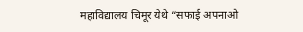महाविद्यालय चिमूर येथे “सफाई अपनाओ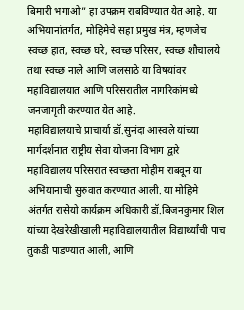बिमारी भगाओ” हा उपक्रम राबविण्यात येत आहे. या अभियानांतर्गत, मोहिमेचे सहा प्रमुख मंत्र, म्हणजेच स्वच्छ हात, स्वच्छ घरे, स्वच्छ परिसर, स्वच्छ शौचालये तथा स्वच्छ नाले आणि जलसाठे या विषयांवर महाविद्यालयात आणि परिसरातील नागरिकांमध्ये जनजागृती करण्यात येत आहे.
महाविद्यालयाचे प्राचार्या डॉ.सुनंदा आस्वले यांच्या मार्गदर्शनात राष्ट्रीय सेवा योजना विभाग द्वारे महाविद्यालय परिसरात स्वच्छता मोहीम राबवून या अभियानाची सुरुवात करण्यात आली. या मोहिमे अंतर्गत रासेयो कार्यक्रम अधिकारी डॉ.बिजनकुमार शिल यांच्या देखरेखीखाली महाविद्यालयातील विद्यार्थ्यांची पाच तुकडी पाडण्यात आली, आणि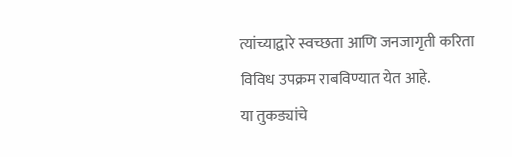त्यांच्याद्वारे स्वच्छता आणि जनजागृती करिता विविध उपक्रम राबविण्यात येत आहे.
या तुकड्यांचे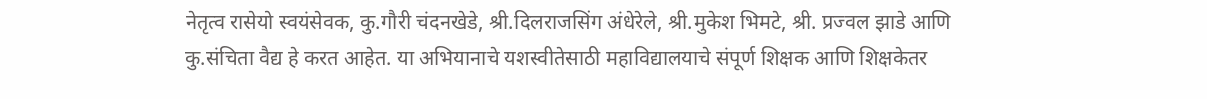नेतृत्व रासेयो स्वयंसेवक, कु.गौरी चंदनखेडे, श्री.दिलराजसिंग अंधेरेले, श्री.मुकेश भिमटे, श्री. प्रज्वल झाडे आणि कु.संचिता वैद्य हे करत आहेत. या अभियानाचे यशस्वीतेसाठी महाविद्यालयाचे संपूर्ण शिक्षक आणि शिक्षकेतर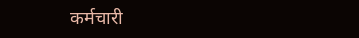कर्मचारी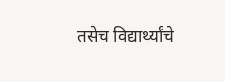तसेच विद्यार्थ्यांचे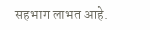सहभाग लाभत आहे.